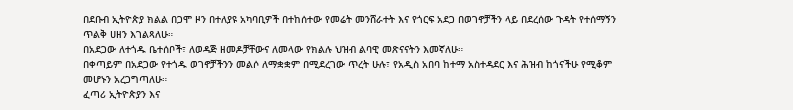በደቡብ ኢትዮጵያ ክልል በጋሞ ዞን በተለያዩ አካባቢዎች በተከሰተው የመሬት መንሸራተት እና የጎርፍ አደጋ በወገኖቻችን ላይ በደረሰው ጉዳት የተሰማኝን ጥልቅ ሀዘን እገልጻለሁ።
በአደጋው ለተጎዱ ቤተሰቦች፣ ለወዳጅ ዘመዶቻቸውና ለመላው የክልሉ ህዝብ ልባዊ መጽናናትን እመኛለሁ።
በቀጣይም በአደጋው የተጎዱ ወገኖቻችንን መልሶ ለማቋቋም በሚደረገው ጥረት ሁሉ፣ የአዲስ አበባ ከተማ አስተዳደር እና ሕዝብ ከጎናችሁ የሚቆም መሆኑን አረጋግጣለሁ።
ፈጣሪ ኢትዮጵያን እና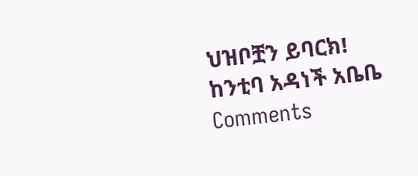ህዝቦቿን ይባርክ!
ከንቲባ አዳነች አቤቤ
Comments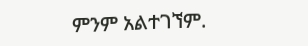ምንም አልተገኘም.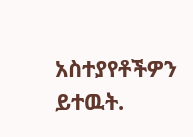አስተያየቶችዎን ይተዉት.